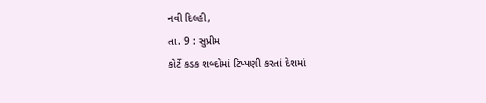નવી દિલ્હી,
તા. 9 : સુપ્રીમ
કોર્ટે કડક શબ્દોમાં ટિપ્પણી કરતાં દેશમાં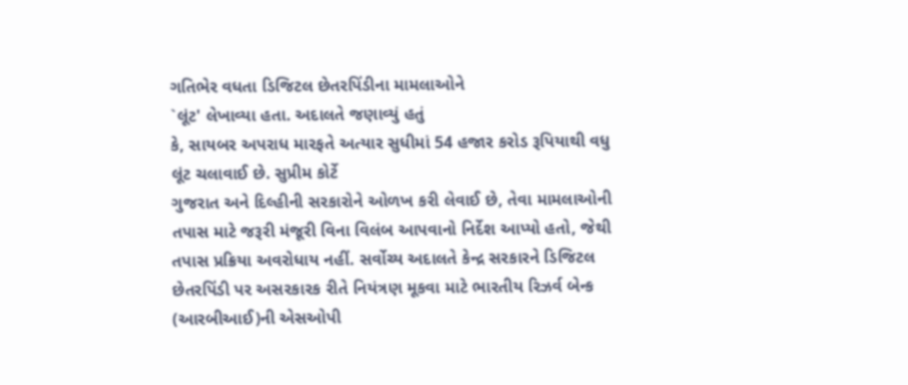ગતિભેર વધતા ડિજિટલ છેતરપિંડીના મામલાઓને
`લૂંટ' લેખાવ્યા હતા. અદાલતે જણાવ્યું હતું
કે, સાયબર અપરાધ મારફતે અત્યાર સુધીમાં 54 હજાર કરોડ રૂપિયાથી વધુ લૂંટ ચલાવાઈ છે. સુપ્રીમ કોર્ટે
ગુજરાત અને દિલ્હીની સરકારોને ઓળખ કરી લેવાઈ છે, તેવા મામલાઓની
તપાસ માટે જરૂરી મંજૂરી વિના વિલંબ આપવાનો નિર્દેશ આપ્યો હતો, જેથી તપાસ પ્રક્રિયા અવરોધાય નહીં. સર્વોચ્ય અદાલતે કેન્દ્ર સરકારને ડિજિટલ
છેતરપિંડી પર અસરકારક રીતે નિયંત્રણ મૂકવા માટે ભારતીય રિઝર્વ બેન્ક (આરબીઆઈ)ની એસઓપી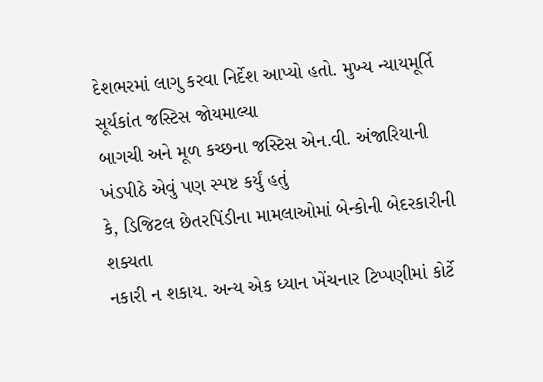દેશભરમાં લાગુ કરવા નિર્દેશ આપ્યો હતો. મુખ્ય ન્યાયમૂર્તિ સૂર્યકાંત જસ્ટિસ જોયમાલ્યા
બાગચી અને મૂળ કચ્છના જસ્ટિસ એન.વી. અંજારિયાની ખંડપીઠે એવું પણ સ્પષ્ટ કર્યું હતું
કે, ડિજિટલ છેતરપિંડીના મામલાઓમાં બેન્કોની બેદરકારીની શક્યતા
નકારી ન શકાય. અન્ય એક ધ્યાન ખેંચનાર ટિપ્પણીમાં કોર્ટે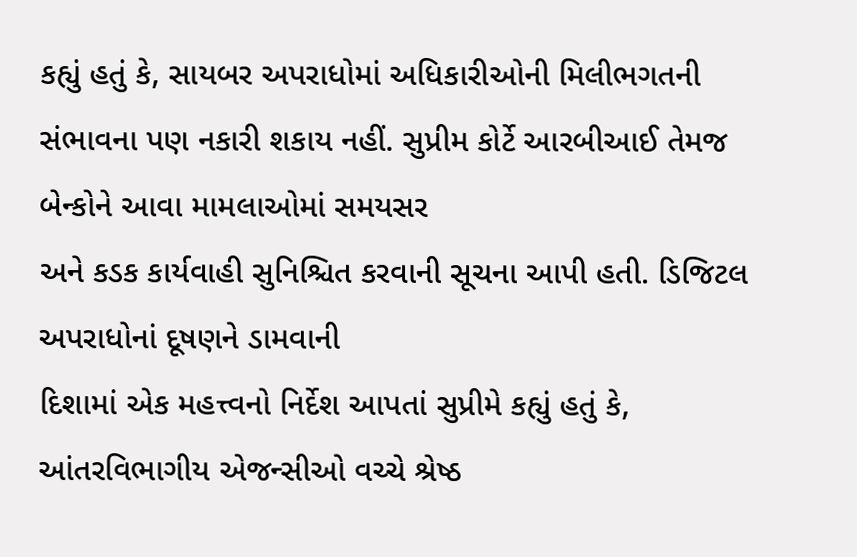કહ્યું હતું કે, સાયબર અપરાધોમાં અધિકારીઓની મિલીભગતની
સંભાવના પણ નકારી શકાય નહીં. સુપ્રીમ કોર્ટે આરબીઆઈ તેમજ બેન્કોને આવા મામલાઓમાં સમયસર
અને કડક કાર્યવાહી સુનિશ્ચિત કરવાની સૂચના આપી હતી. ડિજિટલ અપરાધોનાં દૂષણને ડામવાની
દિશામાં એક મહત્ત્વનો નિર્દેશ આપતાં સુપ્રીમે કહ્યું હતું કે, આંતરવિભાગીય એજન્સીઓ વચ્ચે શ્રેષ્ઠ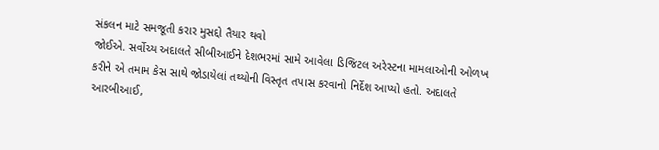સંકલન માટે સમજૂતી કરાર મુસદ્દો તૈયાર થવો
જોઈએ. સર્વોચ્ય અદાલતે સીબીઆઈને દેશભરમાં સામે આવેલા ડિજિટલ અરેસ્ટના મામલાઓની ઓળખ
કરીને એ તમામ કેસ સાથે જોડાયેલાં તથ્યોની વિસ્તૃત તપાસ કરવાનો નિર્દેશ આપ્યો હતો. અદાલતે
આરબીઆઈ,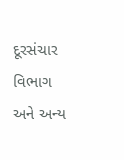દૂરસંચાર વિભાગ અને અન્ય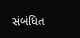સંબંધિત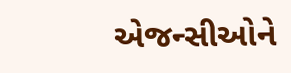એજન્સીઓને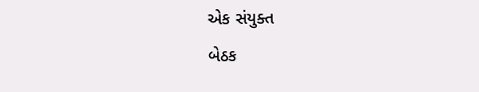એક સંયુક્ત
બેઠક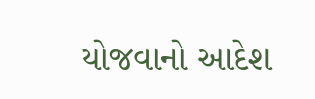યોજવાનો આદેશ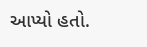આપ્યો હતો.